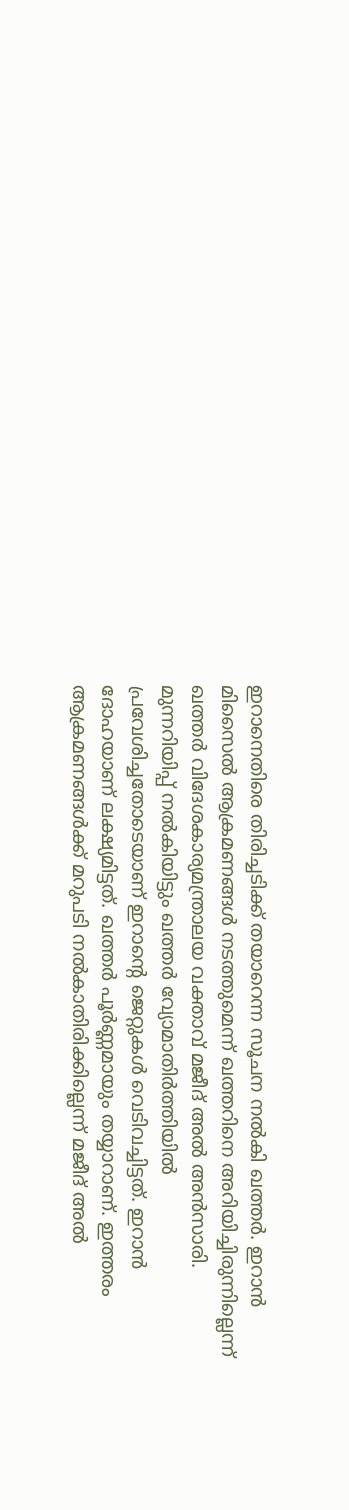ഇറാനെതിരെ തിരിച്ചടിക്ക് തയാറെന്ന സൂചന നൽകി ഖത്തർ. ഇറാൻ മിസൈൽ ആക്രമണങ്ങൾ നടത്തുമെന്ന് ഖത്തറിനെ അറിയിച്ചിരുന്നില്ലെന്ന് ഖത്തർ വിദേശകാര്യമന്ത്രാലയ വക്താവ് മജീദ് അൽ അൻസാരി. മുന്നറിയിപ്പ് നൽകിയിട്ടും ഖത്തർ വ്യോമാതിർത്തിയിൽ പ്രവേശിച്ചതോടെയാണ് ഇറാന്റെ ജെറ്റുകൾ വെടിവച്ചിട്ടത്. ഇറാൻ ദോഹയാണ് ലക്ഷ്യമിട്ടത്. ഖത്തർ പൂർണ്ണമായും തയ്യാറാണ്. ഇത്തരം ആക്രമണങ്ങൾക്ക് മറുപടി നൽകാതിരിക്കില്ലെന്ന് മജീദ് അൽ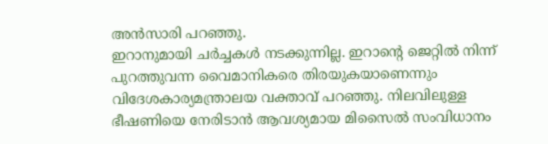അൻസാരി പറഞ്ഞു.
ഇറാനുമായി ചർച്ചകൾ നടക്കുന്നില്ല. ഇറാന്റെ ജെറ്റിൽ നിന്ന് പുറത്തുവന്ന വൈമാനികരെ തിരയുകയാണെന്നും വിദേശകാര്യമന്ത്രാലയ വക്താവ് പറഞ്ഞു. നിലവിലുള്ള ഭീഷണിയെ നേരിടാൻ ആവശ്യമായ മിസൈൽ സംവിധാനം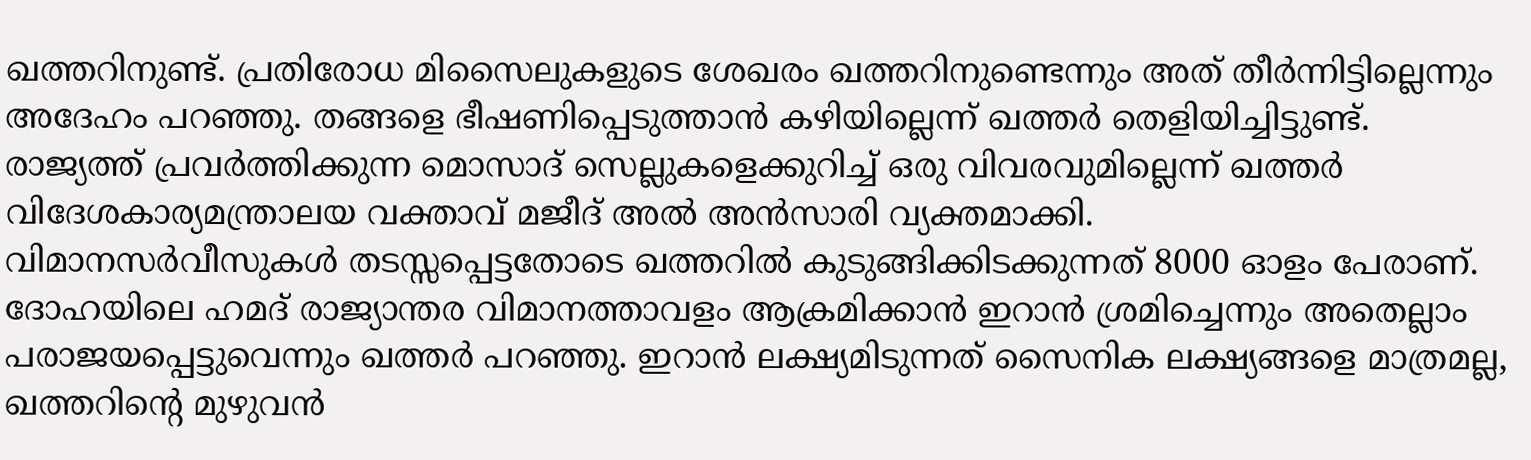ഖത്തറിനുണ്ട്. പ്രതിരോധ മിസൈലുകളുടെ ശേഖരം ഖത്തറിനുണ്ടെന്നും അത് തീർന്നിട്ടില്ലെന്നും അദേഹം പറഞ്ഞു. തങ്ങളെ ഭീഷണിപ്പെടുത്താൻ കഴിയില്ലെന്ന് ഖത്തർ തെളിയിച്ചിട്ടുണ്ട്. രാജ്യത്ത് പ്രവർത്തിക്കുന്ന മൊസാദ് സെല്ലുകളെക്കുറിച്ച് ഒരു വിവരവുമില്ലെന്ന് ഖത്തർ വിദേശകാര്യമന്ത്രാലയ വക്താവ് മജീദ് അൽ അൻസാരി വ്യക്തമാക്കി.
വിമാനസർവീസുകൾ തടസ്സപ്പെട്ടതോടെ ഖത്തറിൽ കുടുങ്ങിക്കിടക്കുന്നത് 8000 ഓളം പേരാണ്. ദോഹയിലെ ഹമദ് രാജ്യാന്തര വിമാനത്താവളം ആക്രമിക്കാൻ ഇറാൻ ശ്രമിച്ചെന്നും അതെല്ലാം പരാജയപ്പെട്ടുവെന്നും ഖത്തർ പറഞ്ഞു. ഇറാൻ ലക്ഷ്യമിടുന്നത് സൈനിക ലക്ഷ്യങ്ങളെ മാത്രമല്ല, ഖത്തറിന്റെ മുഴുവൻ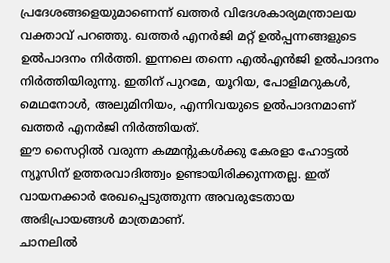പ്രദേശങ്ങളെയുമാണെന്ന് ഖത്തർ വിദേശകാര്യമന്ത്രാലയ വക്താവ് പറഞ്ഞു. ഖത്തർ എനർജി മറ്റ് ഉൽപ്പന്നങ്ങളുടെ ഉൽപാദനം നിർത്തി. ഇന്നലെ തന്നെ എൽഎൻജി ഉൽപാദനം നിർത്തിയിരുന്നു. ഇതിന് പുറമേ, യൂറിയ, പോളിമറുകൾ, മെഥനോൾ, അലുമിനിയം, എന്നിവയുടെ ഉൽപാദനമാണ് ഖത്തർ എനർജി നിർത്തിയത്.
ഈ സൈറ്റിൽ വരുന്ന കമ്മന്റുകൾക്കു കേരളാ ഹോട്ടൽ ന്യൂസിന് ഉത്തരവാദിത്ത്വം ഉണ്ടായിരിക്കുന്നതല്ല. ഇത് വായനക്കാർ രേഖപ്പെടുത്തുന്ന അവരുടേതായ അഭിപ്രായങ്ങൾ മാത്രമാണ്.
ചാനലിൽ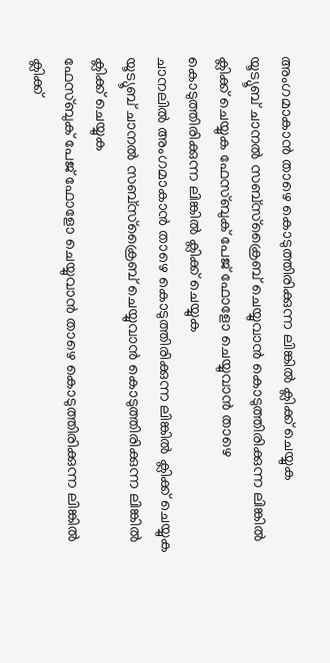അംഗമാകാൻ താഴെ കൊടുത്തിരിക്കുന്ന ലിങ്കിൽ ക്ലിക്ക് ചെയ്യുക
യൂട്യൂബ് ചാനൽ സബ്സ്ക്രൈബ് ചെയ്യുവാൻ കൊടുത്തിരിക്കുന്ന ലിങ്കിൽ ക്ലിക്ക് ചെയ്യുക ഫേസ്ബുക് പേജ് ഫോളോ ചെയ്യുവാൻ താഴെ കൊടുത്തിരിക്കുന്ന ലിങ്കിൽ ക്ലിക്ക് ചെയ്യുക
ചാനലിൽ അംഗമാകാൻ താഴെ കൊടുത്തിരിക്കുന്ന ലിങ്കിൽ ക്ലിക്ക് ചെയ്യുക
യൂട്യൂബ് ചാനൽ സബ്സ്ക്രൈബ് ചെയ്യുവാൻ കൊടുത്തിരിക്കുന്ന ലിങ്കിൽ ക്ലിക്ക് ചെയ്യുക
ഫേസ്ബുക് പേജ് ഫോളോ ചെയ്യുവാൻ താഴെ കൊടുത്തിരിക്കുന്ന ലിങ്കിൽ ക്ലിക്ക്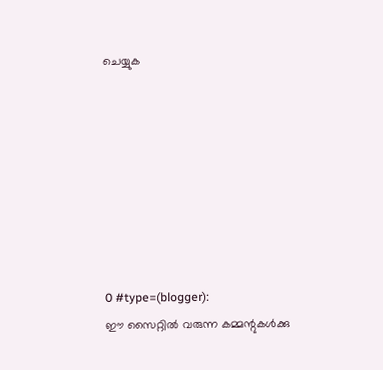ചെയ്യുക








0 #type=(blogger):
ഈ സൈറ്റിൽ വരുന്ന കമ്മന്റുകൾക്കു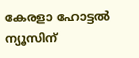കേരളാ ഹോട്ടൽ ന്യൂസിന്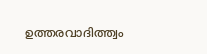ഉത്തരവാദിത്ത്വം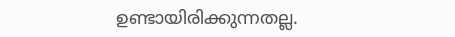ഉണ്ടായിരിക്കുന്നതല്ല.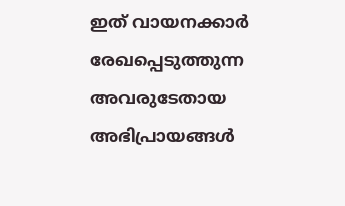ഇത് വായനക്കാർ രേഖപ്പെടുത്തുന്ന അവരുടേതായ അഭിപ്രായങ്ങൾ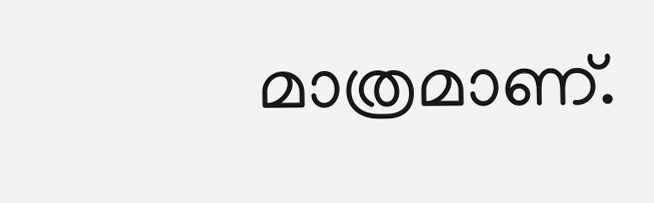മാത്രമാണ്.